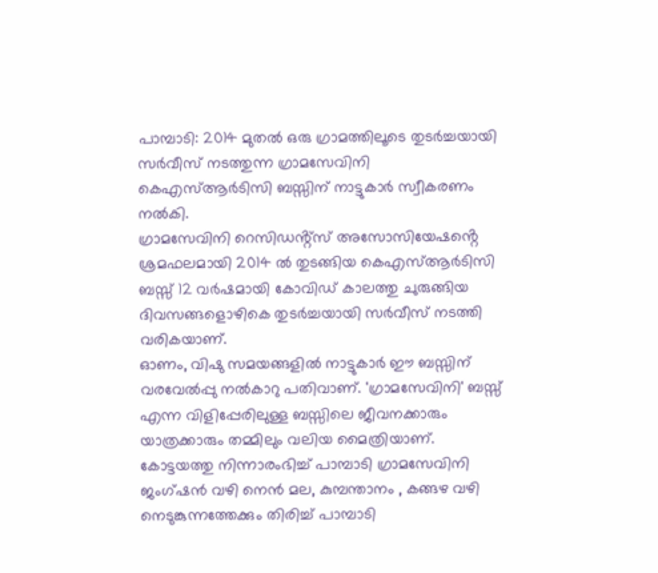പാമ്പാടി: 2014 മുതൽ ഒരു ഗ്രാമത്തിലൂടെ തുടർച്ചയായി സർവീസ് നടത്തുന്ന ഗ്രാമസേവിനി കെഎസ്ആർടിസി ബസ്സിന് നാട്ടുകാർ സ്വീകരണം നൽകി.
ഗ്രാമസേവിനി റെസിഡൻ്റ്സ് അസോസിയേഷൻ്റെ ശ്രമഫലമായി 2014 ൽ തുടങ്ങിയ കെഎസ്ആർടിസി ബസ്സ് 12 വർഷമായി കോവിഡ് കാലത്തു ചുരുങ്ങിയ ദിവസങ്ങളൊഴികെ തുടർച്ചയായി സർവീസ് നടത്തി വരികയാണ്.
ഓണം, വിഷു സമയങ്ങളിൽ നാട്ടുകാർ ഈ ബസ്സിന് വരവേൽപ്പു നൽകാറു പതിവാണ്. 'ഗ്രാമസേവിനി' ബസ്സ് എന്ന വിളിപ്പേരിലുള്ള ബസ്സിലെ ജീവനക്കാരും യാത്രക്കാരും തമ്മിലും വലിയ മൈത്രിയാണ്.
കോട്ടയത്തു നിന്നാരംഭിച്ച് പാമ്പാടി ഗ്രാമസേവിനി ജംഗ്ഷൻ വഴി നെൻ മല, കുമ്പന്താനം , കങ്ങഴ വഴി നെടുങ്കുന്നത്തേക്കും തിരിച്ച് പാമ്പാടി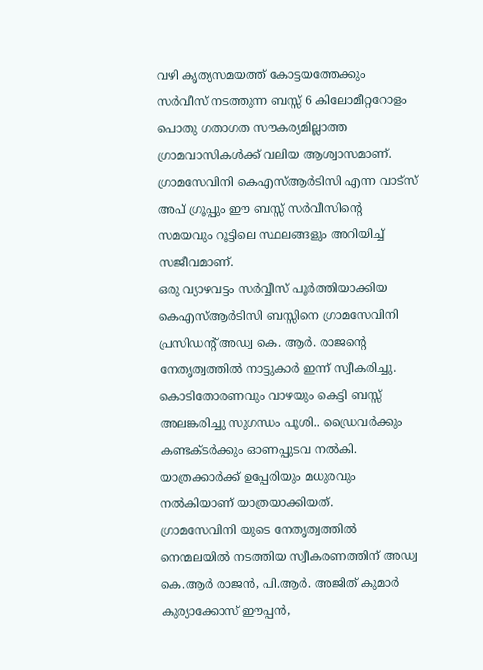വഴി കൃത്യസമയത്ത് കോട്ടയത്തേക്കും സർവീസ് നടത്തുന്ന ബസ്സ് 6 കിലോമീറ്ററോളം പൊതു ഗതാഗത സൗകര്യമില്ലാത്ത ഗ്രാമവാസികൾക്ക് വലിയ ആശ്വാസമാണ്.
ഗ്രാമസേവിനി കെഎസ്ആർടിസി എന്ന വാട്സ് അപ് ഗ്രൂപ്പും ഈ ബസ്സ് സർവീസിൻ്റെ സമയവും റൂട്ടിലെ സ്ഥലങ്ങളും അറിയിച്ച് സജീവമാണ്.
ഒരു വ്യാഴവട്ടം സർവ്വീസ് പൂർത്തിയാക്കിയ കെഎസ്ആർടിസി ബസ്സിനെ ഗ്രാമസേവിനി പ്രസിഡൻ്റ് അഡ്വ കെ. ആർ. രാജൻ്റെ നേതൃത്വത്തിൽ നാട്ടുകാർ ഇന്ന് സ്വീകരിച്ചു. കൊടിതോരണവും വാഴയും കെട്ടി ബസ്സ് അലങ്കരിച്ചു സുഗന്ധം പൂശി.. ഡ്രൈവർക്കും കണ്ടക്ടർക്കും ഓണപ്പുടവ നൽകി. യാത്രക്കാർക്ക് ഉപ്പേരിയും മധുരവും നൽകിയാണ് യാത്രയാക്കിയത്.
ഗ്രാമസേവിനി യുടെ നേതൃത്വത്തിൽ നെന്മലയിൽ നടത്തിയ സ്വീകരണത്തിന് അഡ്വ കെ.ആർ രാജൻ, പി.ആർ. അജിത് കുമാർ കുര്യാക്കോസ് ഈപ്പൻ,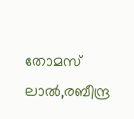തോമസ് ലാൽ,രബീന്ദ്ര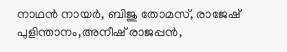നാഥൻ നായർ, ബിജു തോമസ്, രാജേഷ് പുളിന്താനം,അനീഷ് രാജപ്പൻ,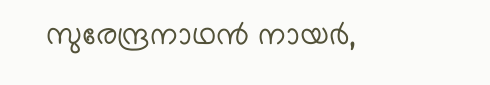സുരേന്ദ്രനാഥൻ നായർ,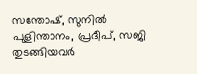സന്തോഷ്, സുനിൽ പുളിന്താനം, പ്രദീപ്, സജി തുടങ്ങിയവർ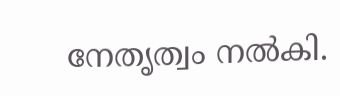നേതൃത്വം നൽകി.